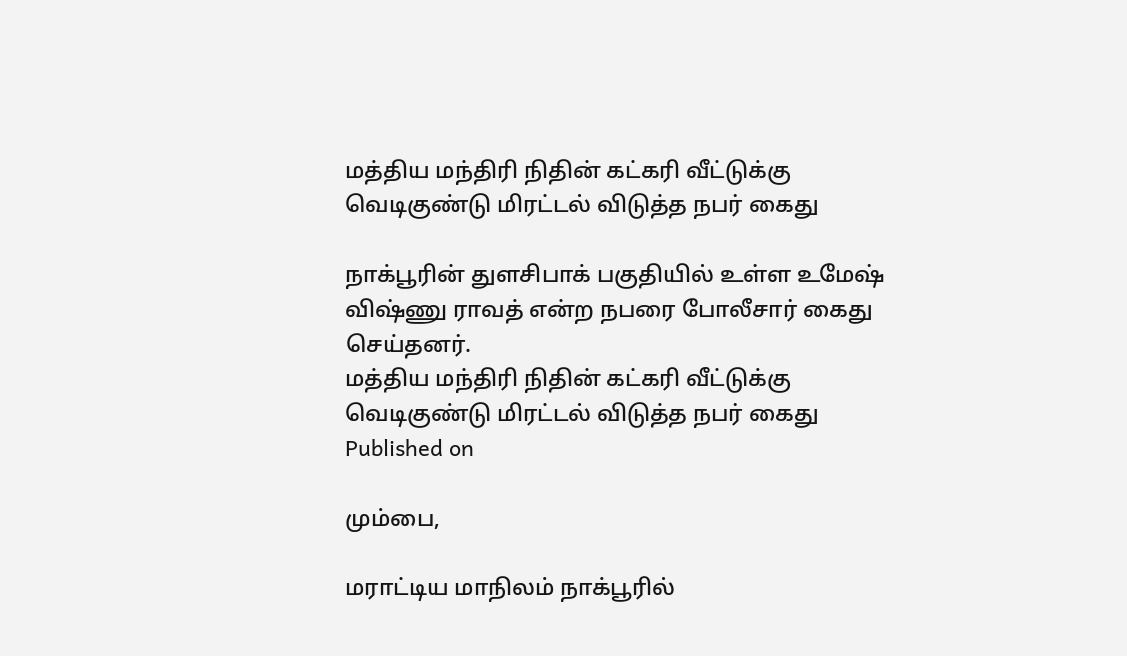மத்திய மந்திரி நிதின் கட்கரி வீட்டுக்கு வெடிகுண்டு மிரட்டல் விடுத்த நபர் கைது

நாக்பூரின் துளசிபாக் பகுதியில் உள்ள உமேஷ் விஷ்ணு ராவத் என்ற நபரை போலீசார் கைது செய்தனர்.
மத்திய மந்திரி நிதின் கட்கரி வீட்டுக்கு வெடிகுண்டு மிரட்டல் விடுத்த நபர் கைது
Published on

மும்பை,

மராட்டிய மாநிலம் நாக்பூரில்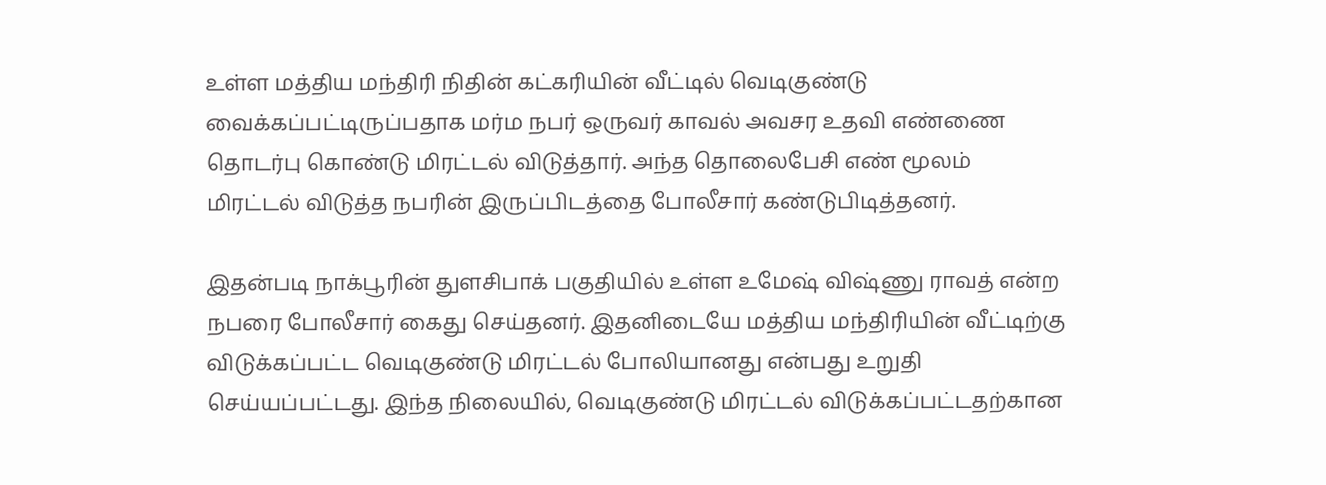உள்ள மத்திய மந்திரி நிதின் கட்கரியின் வீட்டில் வெடிகுண்டு வைக்கப்பட்டிருப்பதாக மர்ம நபர் ஒருவர் காவல் அவசர உதவி எண்ணை தொடர்பு கொண்டு மிரட்டல் விடுத்தார். அந்த தொலைபேசி எண் மூலம் மிரட்டல் விடுத்த நபரின் இருப்பிடத்தை போலீசார் கண்டுபிடித்தனர்.

இதன்படி நாக்பூரின் துளசிபாக் பகுதியில் உள்ள உமேஷ் விஷ்ணு ராவத் என்ற நபரை போலீசார் கைது செய்தனர். இதனிடையே மத்திய மந்திரியின் வீட்டிற்கு விடுக்கப்பட்ட வெடிகுண்டு மிரட்டல் போலியானது என்பது உறுதி செய்யப்பட்டது. இந்த நிலையில், வெடிகுண்டு மிரட்டல் விடுக்கப்பட்டதற்கான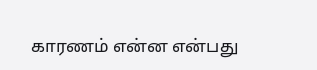காரணம் என்ன என்பது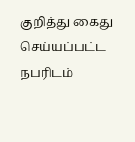குறித்து கைது செய்யப்பட்ட நபரிடம்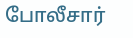போலீசார்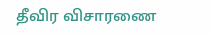தீவிர விசாரணை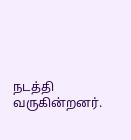நடத்தி வருகின்றனர்.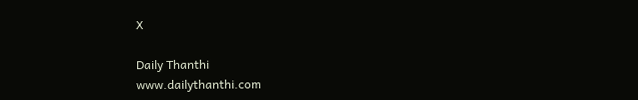X

Daily Thanthi
www.dailythanthi.com